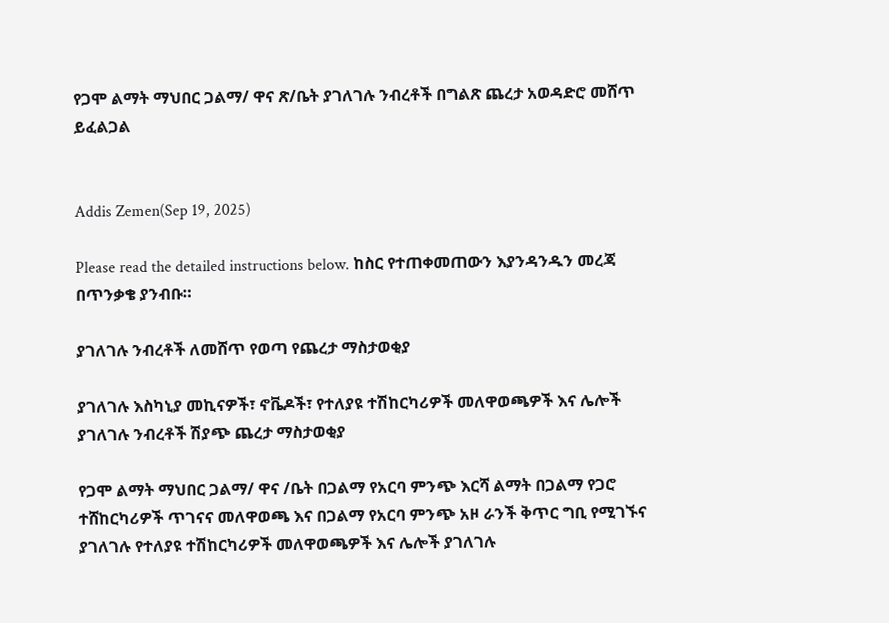የጋሞ ልማት ማህበር ጋልማ/ ዋና ጽ/ቤት ያገለገሉ ንብረቶች በግልጽ ጨረታ አወዳድሮ መሸጥ ይፈልጋል


Addis Zemen(Sep 19, 2025)

Please read the detailed instructions below. ከስር የተጠቀመጠውን እያንዳንዱን መረጃ በጥንቃቄ ያንብቡ።

ያገለገሉ ንብረቶች ለመሸጥ የወጣ የጨረታ ማስታወቂያ

ያገለገሉ እስካኒያ መኪናዎች፣ ኖቬዶች፣ የተለያዩ ተሽከርካሪዎች መለዋወጫዎች እና ሌሎች ያገለገሉ ንብረቶች ሽያጭ ጨረታ ማስታወቂያ

የጋሞ ልማት ማህበር ጋልማ/ ዋና /ቤት በጋልማ የአርባ ምንጭ እርሻ ልማት በጋልማ የጋሮ ተሸከርካሪዎች ጥገናና መለዋወጫ እና በጋልማ የአርባ ምንጭ አዞ ራንች ቅጥር ግቢ የሚገኙና ያገለገሉ የተለያዩ ተሽከርካሪዎች መለዋወጫዎች እና ሌሎች ያገለገሉ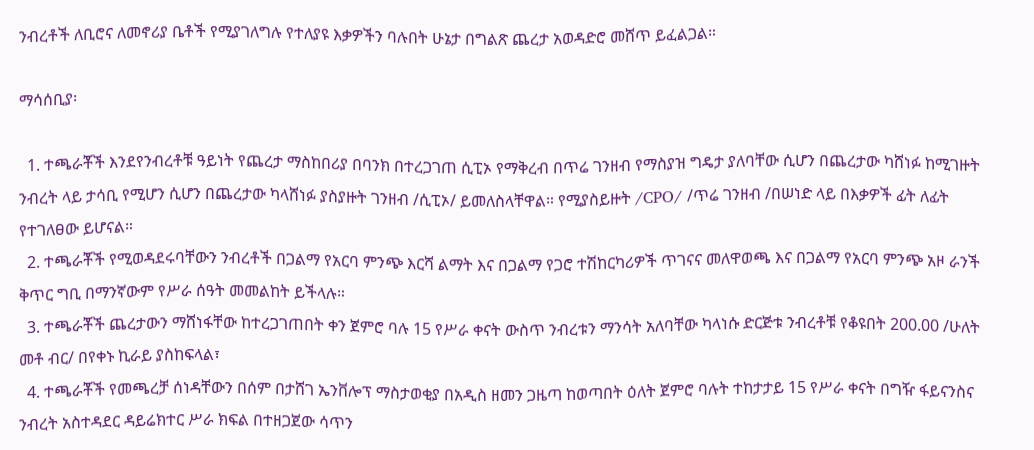ንብረቶች ለቢሮና ለመኖሪያ ቤቶች የሚያገለግሉ የተለያዩ እቃዎችን ባሉበት ሁኔታ በግልጽ ጨረታ አወዳድሮ መሸጥ ይፈልጋል።

ማሳሰቢያ፡

  1. ተጫራቾች እንደየንብረቶቹ ዓይነት የጨረታ ማስከበሪያ በባንክ በተረጋገጠ ሲፒኦ የማቅረብ በጥሬ ገንዘብ የማስያዝ ግዴታ ያለባቸው ሲሆን በጨረታው ካሸነፉ ከሚገዙት ንብረት ላይ ታሳቢ የሚሆን ሲሆን በጨረታው ካላሸነፉ ያስያዙት ገንዘብ /ሲፒኦ/ ይመለስላቸዋል። የሚያስይዙት /CPO/ /ጥሬ ገንዘብ /በሠነድ ላይ በእቃዎች ፊት ለፊት የተገለፀው ይሆናል።
  2. ተጫራቾች የሚወዳደሩባቸውን ንብረቶች በጋልማ የአርባ ምንጭ እርሻ ልማት እና በጋልማ የጋሮ ተሽከርካሪዎች ጥገናና መለዋወጫ እና በጋልማ የአርባ ምንጭ አዞ ራንች ቅጥር ግቢ በማንኛውም የሥራ ሰዓት መመልከት ይችላሉ።
  3. ተጫራቾች ጨረታውን ማሸነፋቸው ከተረጋገጠበት ቀን ጀምሮ ባሉ 15 የሥራ ቀናት ውስጥ ንብረቱን ማንሳት አለባቸው ካላነሱ ድርጅቱ ንብረቶቹ የቆዩበት 200.00 /ሁለት መቶ ብር/ በየቀኑ ኪራይ ያስከፍላል፣
  4. ተጫራቾች የመጫረቻ ሰነዳቸውን በሰም በታሸገ ኤንቨሎፕ ማስታወቂያ በአዲስ ዘመን ጋዜጣ ከወጣበት ዕለት ጀምሮ ባሉት ተከታታይ 15 የሥራ ቀናት በግዥ ፋይናንስና ንብረት አስተዳደር ዳይሬክተር ሥራ ክፍል በተዘጋጀው ሳጥን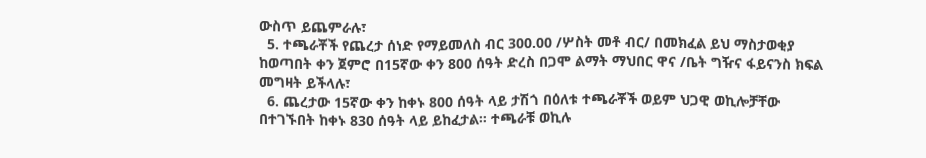ውስጥ ይጨምራሉ፣
  5. ተጫራቾች የጨረታ ሰነድ የማይመለስ ብር 300.00 /ሦስት መቶ ብር/ በመክፈል ይህ ማስታወቂያ ከወጣበት ቀን ጀምሮ በ15ኛው ቀን 800 ሰዓት ድረስ በጋሞ ልማት ማህበር ዋና /ቤት ግዥና ፋይናንስ ክፍል መግዛት ይችላሉ፣
  6. ጨረታው 15ኛው ቀን ከቀኑ 800 ሰዓት ላይ ታሽጎ በዕለቱ ተጫራቾች ወይም ህጋዊ ወኪሎቻቸው በተገኙበት ከቀኑ 830 ሰዓት ላይ ይከፈታል። ተጫራቹ ወኪሉ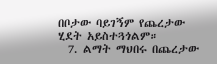በቦታው ባይገኝም የጨረታው ሂደት አይስተጓጎልም።
  7. ልማት ማህበሩ በጨረታው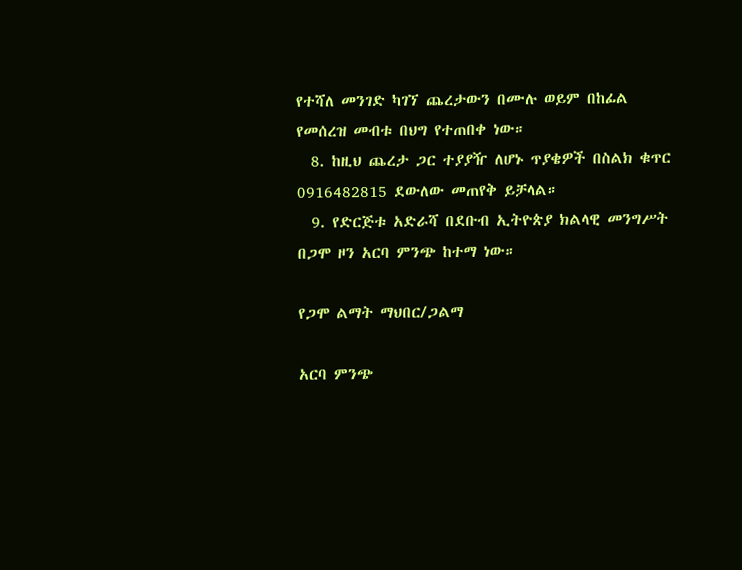የተሻለ መንገድ ካገኘ ጨረታውን በሙሉ ወይም በከፊል የመሰረዝ መብቱ በህግ የተጠበቀ ነው።
  8. ከዚህ ጨረታ ጋር ተያያዥ ለሆኑ ጥያቄዎች በስልክ ቁጥር 0916482815 ደውለው መጠየቅ ይቻላል።
  9. የድርጅቱ አድራሻ በደቡብ ኢትዮጵያ ክልላዊ መንግሥት በጋሞ ዞን አርባ ምንጭ ከተማ ነው።

የጋሞ ልማት ማህበር/ጋልማ

አርባ ምንጭ